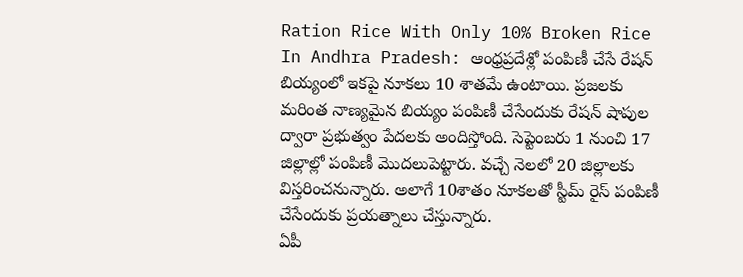Ration Rice With Only 10% Broken Rice In Andhra Pradesh: ఆంధ్రప్రదేశ్లో పంపిణీ చేసే రేషన్ బియ్యంలో ఇకపై నూకలు 10 శాతమే ఉంటాయి. ప్రజలకు మరింత నాణ్యమైన బియ్యం పంపిణీ చేసేందుకు రేషన్ షాపుల ద్వారా ప్రభుత్వం పేదలకు అందిస్తోంది. సెప్టెంబరు 1 నుంచి 17 జిల్లాల్లో పంపిణీ మొదలుపెట్టారు. వచ్చే నెలలో 20 జిల్లాలకు విస్తరించనున్నారు. అలాగే 10శాతం నూకలతో స్టీమ్ రైస్ పంపిణీ చేసేందుకు ప్రయత్నాలు చేస్తున్నారు.
ఏపీ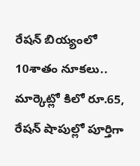రేషన్ బియ్యంలో 10శాతం నూకలు.. మార్కెట్లో కిలో రూ.65, రేషన్ షాపుల్లో పూర్తిగా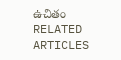ఉచితం
RELATED ARTICLES